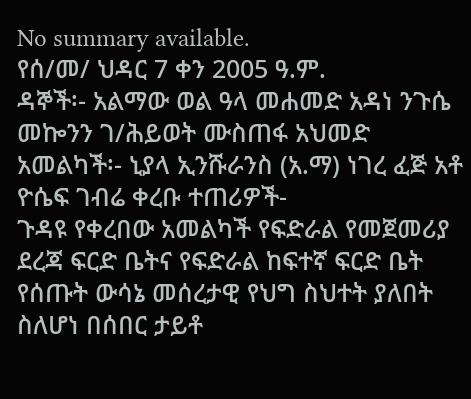No summary available.
የሰ/መ/ ህዳር 7 ቀን 2005 ዓ.ም.
ዳኞች፡- አልማው ወል ዓላ መሐመድ አዳነ ንጉሴ መኰንን ገ/ሕይወት ሙስጠፋ አህመድ አመልካች፡- ኒያላ ኢንሹራንስ (አ.ማ) ነገረ ፈጅ አቶ ዮሴፍ ገብሬ ቀረቡ ተጠሪዎች-
ጉዳዩ የቀረበው አመልካች የፍድራል የመጀመሪያ ደረጃ ፍርድ ቤትና የፍድራል ከፍተኛ ፍርድ ቤት የሰጡት ውሳኔ መሰረታዊ የህግ ስህተት ያለበት ስለሆነ በሰበር ታይቶ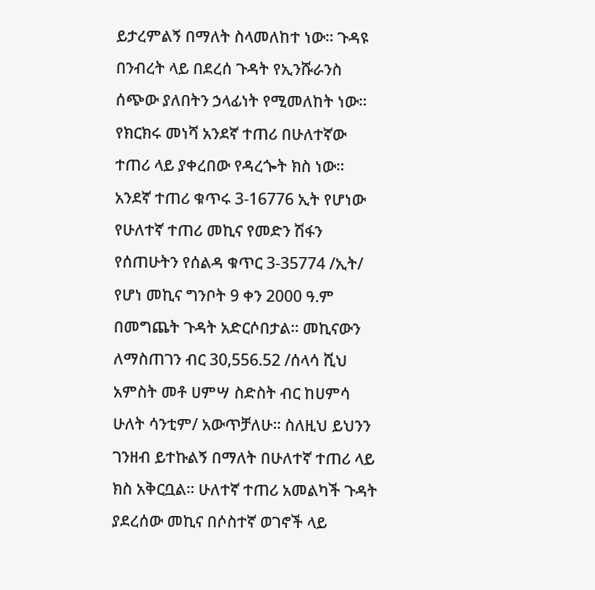ይታረምልኝ በማለት ስላመለከተ ነው። ጉዳዩ በንብረት ላይ በደረሰ ጉዳት የኢንሹራንስ ሰጭው ያለበትን ኃላፊነት የሚመለከት ነው።
የክርክሩ መነሻ አንደኛ ተጠሪ በሁለተኛው ተጠሪ ላይ ያቀረበው የዳረጐት ክስ ነው። አንደኛ ተጠሪ ቁጥሩ 3-16776 ኢት የሆነው የሁለተኛ ተጠሪ መኪና የመድን ሽፋን የሰጠሁትን የሰልዳ ቁጥር 3-35774 /ኢት/ የሆነ መኪና ግንቦት 9 ቀን 2000 ዓ.ም በመግጨት ጉዳት አድርሶበታል። መኪናውን ለማስጠገን ብር 30,556.52 /ሰላሳ ሺህ አምስት መቶ ሀምሣ ስድስት ብር ከሀምሳ ሁለት ሳንቲም/ አውጥቻለሁ። ስለዚህ ይህንን ገንዘብ ይተኩልኝ በማለት በሁለተኛ ተጠሪ ላይ ክስ አቅርቧል። ሁለተኛ ተጠሪ አመልካች ጉዳት ያደረሰው መኪና በሶስተኛ ወገኖች ላይ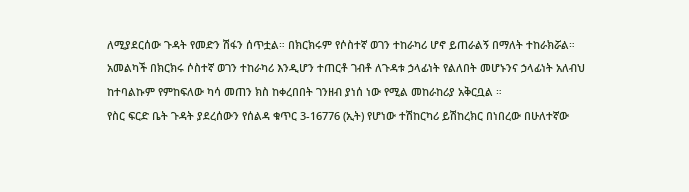ለሚያደርሰው ጉዳት የመድን ሽፋን ሰጥቷል። በክርክሩም የሶስተኛ ወገን ተከራካሪ ሆኖ ይጠራልኝ በማለት ተከራክሯል።
አመልካች በክርክሩ ሶስተኛ ወገን ተከራካሪ እንዲሆን ተጠርቶ ገብቶ ለጉዳቱ ኃላፊነት የልለበት መሆኑንና ኃላፊነት አለብህ ከተባልኩም የምከፍለው ካሳ መጠን ክስ ከቀረበበት ገንዘብ ያነሰ ነው የሚል መከራከሪያ አቅርቧል ።
የስር ፍርድ ቤት ጉዳት ያደረሰውን የሰልዳ ቁጥር 3-16776 (ኢት) የሆነው ተሽከርካሪ ይሽከረክር በነበረው በሁለተኛው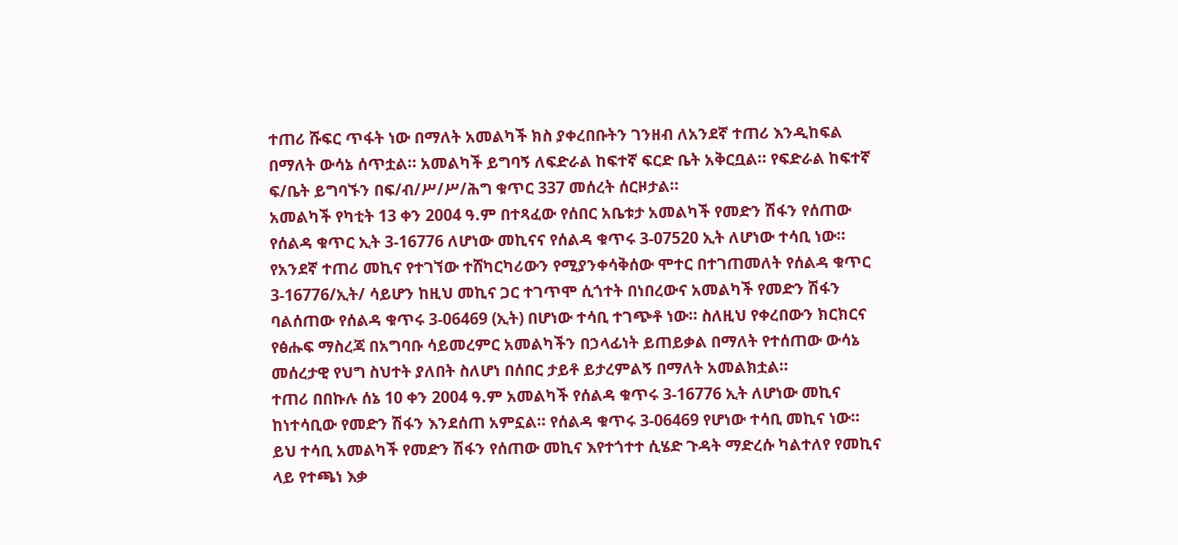ተጠሪ ሹፍር ጥፋት ነው በማለት አመልካች ክስ ያቀረበቡትን ገንዘብ ለአንደኛ ተጠሪ እንዲከፍል በማለት ውሳኔ ሰጥቷል። አመልካች ይግባኝ ለፍድራል ከፍተኛ ፍርድ ቤት አቅርቧል። የፍድራል ከፍተኛ ፍ/ቤት ይግባኙን በፍ/ብ/ሥ/ሥ/ሕግ ቁጥር 337 መሰረት ሰርዞታል።
አመልካች የካቲት 13 ቀን 2004 ዓ.ም በተጻፈው የሰበር አቤቱታ አመልካች የመድን ሽፋን የሰጠው የሰልዳ ቁጥር ኢት 3-16776 ለሆነው መኪናና የሰልዳ ቁጥሩ 3-07520 ኢት ለሆነው ተሳቢ ነው። የአንደኛ ተጠሪ መኪና የተገኘው ተሸካርካሪውን የሚያንቀሳቅሰው ሞተር በተገጠመለት የሰልዳ ቁጥር 3-16776/ኢት/ ሳይሆን ከዚህ መኪና ጋር ተገጥሞ ሲጎተት በነበረውና አመልካች የመድን ሽፋን ባልሰጠው የሰልዳ ቁጥሩ 3-06469 (ኢት) በሆነው ተሳቢ ተገጭቶ ነው። ስለዚህ የቀረበውን ክርክርና የፅሑፍ ማስረጃ በአግባቡ ሳይመረምር አመልካችን በኃላፊነት ይጠይቃል በማለት የተሰጠው ውሳኔ መሰረታዊ የህግ ስህተት ያለበት ስለሆነ በሰበር ታይቶ ይታረምልኝ በማለት አመልክቷል።
ተጠሪ በበኩሉ ሰኔ 10 ቀን 2004 ዓ.ም አመልካች የሰልዳ ቁጥሩ 3-16776 ኢት ለሆነው መኪና ከነተሳቢው የመድን ሽፋን እንደሰጠ አምኗል። የሰልዳ ቁጥሩ 3-06469 የሆነው ተሳቢ መኪና ነው። ይህ ተሳቢ አመልካች የመድን ሽፋን የሰጠው መኪና እየተጎተተ ሲሄድ ጉዳት ማድረሱ ካልተለየ የመኪና ላይ የተጫነ እቃ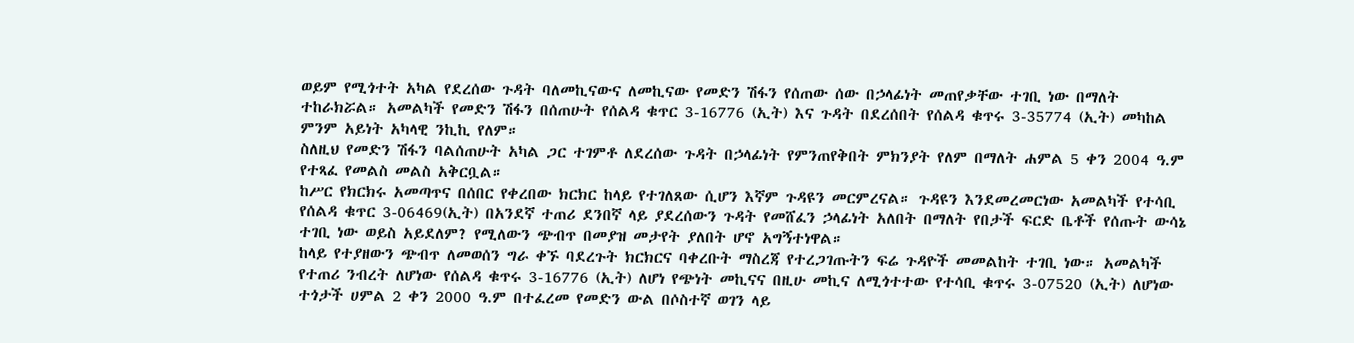ወይም የሚጎተት አካል የደረሰው ጉዳት ባለመኪናውና ለመኪናው የመድን ሽፋን የሰጠው ሰው በኃላፊነት መጠየቃቸው ተገቢ ነው በማለት ተከራክሯል። አመልካች የመድን ሽፋን በሰጠሁት የሰልዳ ቁጥር 3-16776 (ኢት) እና ጉዳት በደረሰበት የሰልዳ ቁጥሩ 3-35774 (ኢት) መካከል ምንም አይነት አካላዊ ንኪኪ የለም።
ስለዚህ የመድን ሽፋን ባልሰጠሁት አካል ጋር ተገምቶ ለደረሰው ጉዳት በኃላፊነት የምንጠየቅበት ምክንያት የለም በማለት ሐምል 5 ቀን 2004 ዓ.ም የተጻፈ የመልስ መልስ አቅርቧል።
ከሥር የክርክሩ አመጣጥና በሰበር የቀረበው ክርክር ከላይ የተገለጸው ሲሆን እኛም ጉዳዩን መርምረናል። ጉዳዩን እንደመረመርነው አመልካች የተሳቢ የሰልዳ ቁጥር 3-06469(ኢት) በአንደኛ ተጠሪ ደንበኛ ላይ ያደረሰውን ጉዳት የመሸፈን ኃላፊነት አለበት በማለት የበታች ፍርድ ቤቶች የሰጡት ውሳኔ ተገቢ ነው ወይስ አይደለም? የሚለውን ጭብጥ በመያዝ መታየት ያለበት ሆኖ አግኝተነዋል።
ከላይ የተያዘውን ጭብጥ ለመወሰን ግራ ቀኙ ባደረጉት ክርክርና ባቀረቡት ማስረጃ የተረጋገጡትን ፍሬ ጉዳዮች መመልከት ተገቢ ነው። አመልካች የተጠሪ ንብረት ለሆነው የሰልዳ ቁጥሩ 3-16776 (ኢት) ለሆነ የጭነት መኪናና በዚሁ መኪና ለሚጎተተው የተሳቢ ቁጥሩ 3-07520 (ኢት) ለሆነው ተጎታች ሀምል 2 ቀን 2000 ዓ.ም በተፈረመ የመድን ውል በሶስተኛ ወገን ላይ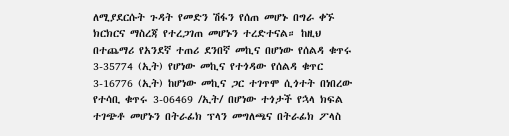ለሚያደርሱት ጉዳት የመድን ሽፋን የሰጠ መሆኑ በግራ ቀኙ ክርክርና ማስረጃ የተረጋገጠ መሆኑን ተረድተናል። ከዚህ በተጨማሪ የአንደኛ ተጠሪ ደንበኛ መኪና በሆነው የሰልዳ ቁጥሩ 3-35774 (ኢት) የሆነው መኪና የተጎዳው የሰልዳ ቁጥር 3-16776 (ኢት) ከሆነው መኪና ጋር ተገጥሞ ሲጎተት በነበረው የተሳቢ ቁጥሩ 3-06469 /ኢት/ በሆነው ተጎታች የኋላ ክፍል ተገጭቶ መሆኑን በትራፊክ ፕላን መግለጫና በትራፊክ ፖላስ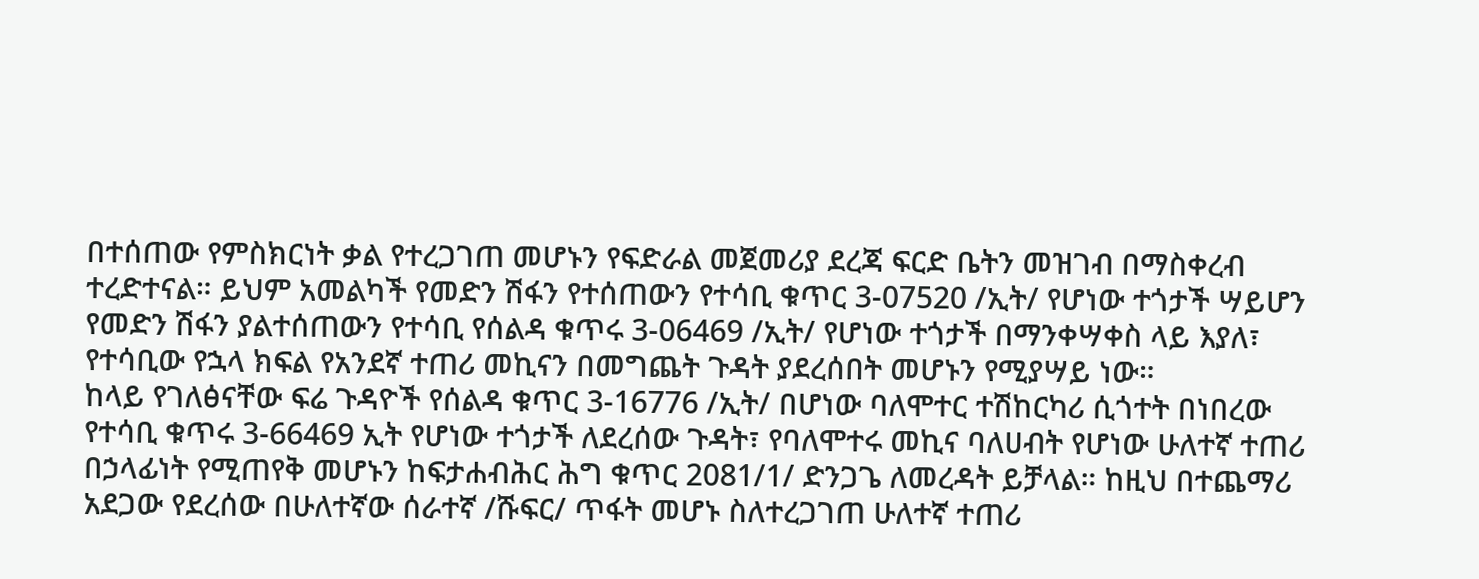በተሰጠው የምስክርነት ቃል የተረጋገጠ መሆኑን የፍድራል መጀመሪያ ደረጃ ፍርድ ቤትን መዝገብ በማስቀረብ ተረድተናል። ይህም አመልካች የመድን ሽፋን የተሰጠውን የተሳቢ ቁጥር 3-07520 /ኢት/ የሆነው ተጎታች ሣይሆን የመድን ሽፋን ያልተሰጠውን የተሳቢ የሰልዳ ቁጥሩ 3-06469 /ኢት/ የሆነው ተጎታች በማንቀሣቀስ ላይ እያለ፣ የተሳቢው የኋላ ክፍል የአንደኛ ተጠሪ መኪናን በመግጨት ጉዳት ያደረሰበት መሆኑን የሚያሣይ ነው።
ከላይ የገለፅናቸው ፍሬ ጉዳዮች የሰልዳ ቁጥር 3-16776 /ኢት/ በሆነው ባለሞተር ተሽከርካሪ ሲጎተት በነበረው የተሳቢ ቁጥሩ 3-66469 ኢት የሆነው ተጎታች ለደረሰው ጉዳት፣ የባለሞተሩ መኪና ባለሀብት የሆነው ሁለተኛ ተጠሪ በኃላፊነት የሚጠየቅ መሆኑን ከፍታሐብሕር ሕግ ቁጥር 2081/1/ ድንጋጌ ለመረዳት ይቻላል። ከዚህ በተጨማሪ አደጋው የደረሰው በሁለተኛው ሰራተኛ /ሹፍር/ ጥፋት መሆኑ ስለተረጋገጠ ሁለተኛ ተጠሪ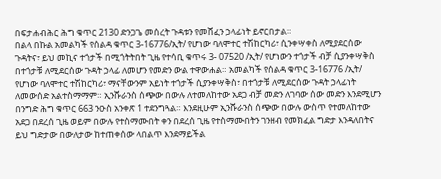በፍታሐብሕር ሕግ ቁጥር 2130 ድንጋጌ መሰረት ጉዳቱን የመሸፈን ኃላፊነት ይኖርበታል።
በልላ በኩል አመልካች የሰልዳ ቁጥር 3-16776/ኢት/ የሆነው ባለሞተር ተሽከርካሪ፣ ሲንቀሣቀስ ለሚያደርሰው ጉዳትና፣ ይህ መኪና ተጎታች በሚጎትትበት ጊዜ የተሳቢ ቁጥሩ 3- 07520 /ኢት/ የሆነውን ተጎታች ብቻ ሲያንቀሣቅስ በተጎታቹ ለሚደርሰው ጉዳት ኃላፊ ለመሆን የመድን ውል ተዋውሐል። አመልካች የሰልዳ ቁጥር 3-16776 /ኢት/ የሆነው ባለሞተር ተሽከርካሪ፣ ማናቸውንም አይነት ተጎታች ሲያንቀሣቅስ፣ በተጎታቹ ለሚደርሰው ጉዳት ኃላፊነት ለመውሰድ አልተስማማም። ኢንሹራንስ ሰጭው በውሉ ለተመለከተው አደጋ ብቻ መድን ለገባው ሰው መድን እንደሚሆን በንግድ ሕግ ቁጥር 663 ንዑስ አንቀጽ 1 ተደንግጓል። እንደዚሁም ኢንሹራንስ ሰጭው በውሉ ውስጥ የተመለከተው አደጋ በደረሰ ጊዜ ወይም በውሉ የተስማሙበት ቀን በደረሰ ጊዜ የተስማሙበትን ገንዘብ የመክፈል ግድታ እንዳለበትና ይህ ግድታው በውለታው ከተጠቀሰው ላበልጥ እንደማይችል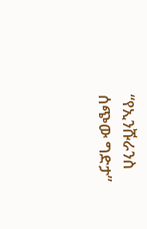“የኢንሹራንስ ሰጭው ግድታ”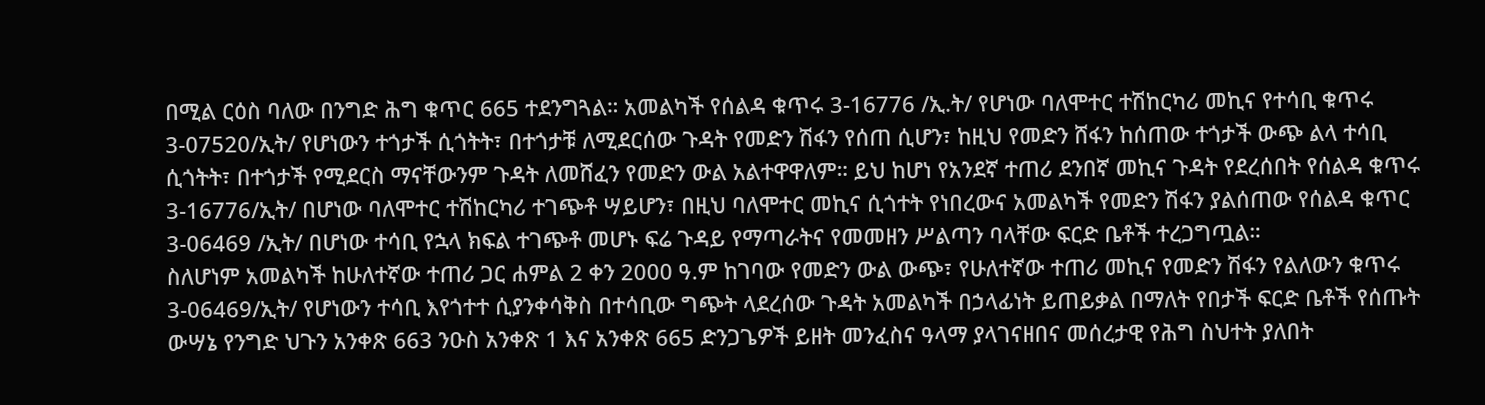በሚል ርዕስ ባለው በንግድ ሕግ ቁጥር 665 ተደንግጓል። አመልካች የሰልዳ ቁጥሩ 3-16776 /ኢ.ት/ የሆነው ባለሞተር ተሽከርካሪ መኪና የተሳቢ ቁጥሩ 3-07520/ኢት/ የሆነውን ተጎታች ሲጎትት፣ በተጎታቹ ለሚደርሰው ጉዳት የመድን ሽፋን የሰጠ ሲሆን፣ ከዚህ የመድን ሸፋን ከሰጠው ተጎታች ውጭ ልላ ተሳቢ ሲጎትት፣ በተጎታች የሚደርስ ማናቸውንም ጉዳት ለመሸፈን የመድን ውል አልተዋዋለም። ይህ ከሆነ የአንደኛ ተጠሪ ደንበኛ መኪና ጉዳት የደረሰበት የሰልዳ ቁጥሩ 3-16776/ኢት/ በሆነው ባለሞተር ተሽከርካሪ ተገጭቶ ሣይሆን፣ በዚህ ባለሞተር መኪና ሲጎተት የነበረውና አመልካች የመድን ሽፋን ያልሰጠው የሰልዳ ቁጥር 3-06469 /ኢት/ በሆነው ተሳቢ የኋላ ክፍል ተገጭቶ መሆኑ ፍሬ ጉዳይ የማጣራትና የመመዘን ሥልጣን ባላቸው ፍርድ ቤቶች ተረጋግጧል።
ስለሆነም አመልካች ከሁለተኛው ተጠሪ ጋር ሐምል 2 ቀን 2000 ዓ.ም ከገባው የመድን ውል ውጭ፣ የሁለተኛው ተጠሪ መኪና የመድን ሽፋን የልለውን ቁጥሩ 3-06469/ኢት/ የሆነውን ተሳቢ እየጎተተ ሲያንቀሳቅስ በተሳቢው ግጭት ላደረሰው ጉዳት አመልካች በኃላፊነት ይጠይቃል በማለት የበታች ፍርድ ቤቶች የሰጡት ውሣኔ የንግድ ህጉን አንቀጽ 663 ንዑስ አንቀጽ 1 እና አንቀጽ 665 ድንጋጌዎች ይዘት መንፈስና ዓላማ ያላገናዘበና መሰረታዊ የሕግ ስህተት ያለበት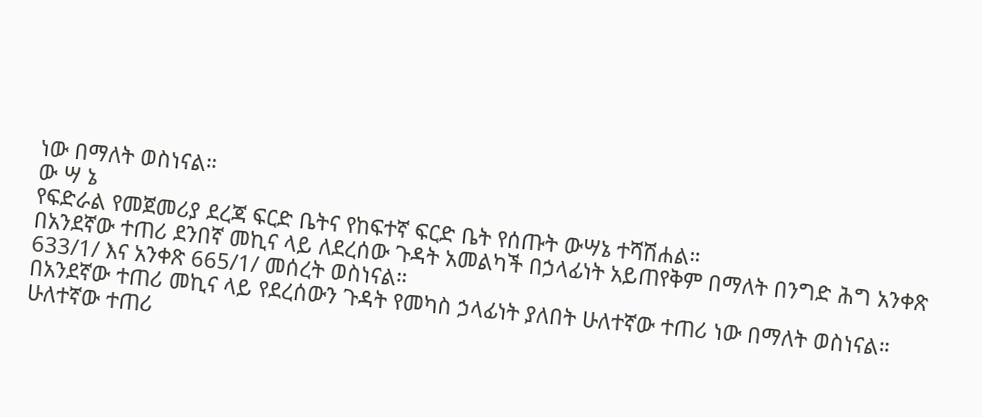ነው በማለት ወስነናል።
ው ሣ ኔ
የፍድራል የመጀመሪያ ደረጃ ፍርድ ቤትና የከፍተኛ ፍርድ ቤት የሰጡት ውሣኔ ተሻሽሐል።
በአንደኛው ተጠሪ ደንበኛ መኪና ላይ ለደረሰው ጉዳት አመልካች በኃላፊነት አይጠየቅም በማለት በንግድ ሕግ አንቀጽ 633/1/ እና አንቀጽ 665/1/ መሰረት ወስነናል።
በአንደኛው ተጠሪ መኪና ላይ የደረሰውን ጉዳት የመካስ ኃላፊነት ያለበት ሁለተኛው ተጠሪ ነው በማለት ወስነናል።
ሁለተኛው ተጠሪ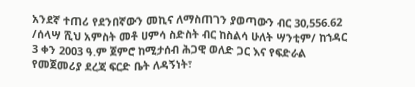አንደኛ ተጠሪ የደንበኛውን መኪና ለማስጠገን ያወጣውን ብር 30,556.62 /ሰላሣ ሺህ አምስት መቶ ሀምሳ ስድስት ብር ከስልሳ ሁለት ሣንቲም/ ከኀዳር 3 ቀን 2003 ዓ.ም ጀምሮ ከሚታሰብ ሕጋዊ ወለድ ጋር እና የፍድራል የመጀመሪያ ደረጃ ፍርድ ቤት ለዳኝነት፣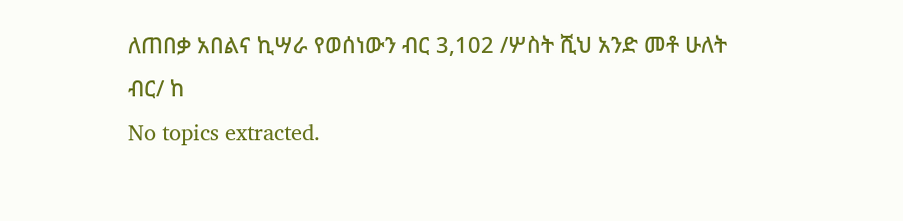ለጠበቃ አበልና ኪሣራ የወሰነውን ብር 3,102 /ሦስት ሺህ አንድ መቶ ሁለት ብር/ ከ
No topics extracted.